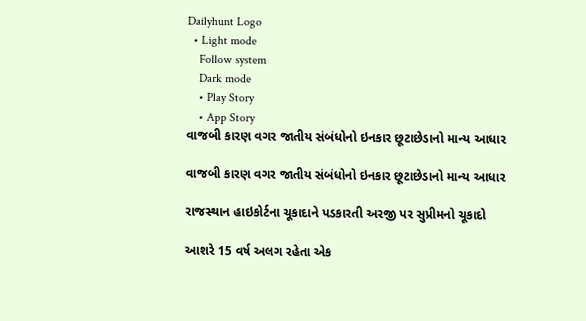Dailyhunt Logo
  • Light mode
    Follow system
    Dark mode
    • Play Story
    • App Story
વાજબી કારણ વગર જાતીય સંબંધોનો ઇનકાર છૂટાછેડાનો માન્ય આધાર

વાજબી કારણ વગર જાતીય સંબંધોનો ઇનકાર છૂટાછેડાનો માન્ય આધાર

રાજસ્થાન હાઇકોર્ટના ચૂકાદાને પડકારતી અરજી પર સુપ્રીમનો ચૂકાદો

આશરે 15 વર્ષ અલગ રહેતા એક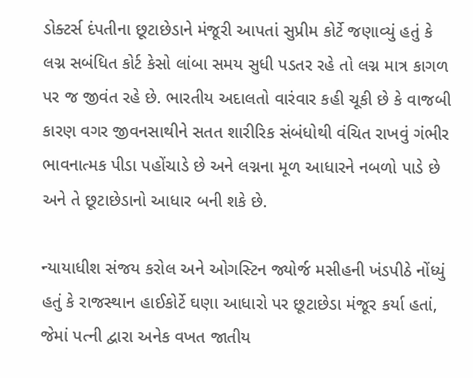ડોક્ટર્સ દંપતીના છૂટાછેડાને મંજૂરી આપતાં સુપ્રીમ કોર્ટે જણાવ્યું હતું કે લગ્ન સબંધિત કોર્ટ કેસો લાંબા સમય સુધી પડતર રહે તો લગ્ન માત્ર કાગળ પર જ જીવંત રહે છે. ભારતીય અદાલતો વારંવાર કહી ચૂકી છે કે વાજબી કારણ વગર જીવનસાથીને સતત શારીરિક સંબંધોથી વંચિત રાખવું ગંભીર ભાવનાત્મક પીડા પહોંચાડે છે અને લગ્નના મૂળ આધારને નબળો પાડે છે અને તે છૂટાછેડાનો આધાર બની શકે છે.

ન્યાયાધીશ સંજય કરોલ અને ઓગસ્ટિન જ્યોર્જ મસીહની ખંડપીઠે નોંધ્યું હતું કે રાજસ્થાન હાઈકોર્ટે ઘણા આધારો પર છૂટાછેડા મંજૂર કર્યા હતાં, જેમાં પત્ની દ્વારા અનેક વખત જાતીય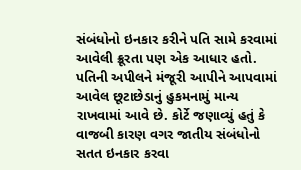સંબંધોનો ઇનકાર કરીને પતિ સામે કરવામાં આવેલી ક્રૂરતા પણ એક આધાર હતો. પતિની અપીલને મંજૂરી આપીને આપવામાં આવેલ છૂટાછેડાનું હુકમનામું માન્ય રાખવામાં આવે છે. કોર્ટે જણાવ્યું હતું કે વાજબી કારણ વગર જાતીય સંબંધોનો સતત ઇનકાર કરવા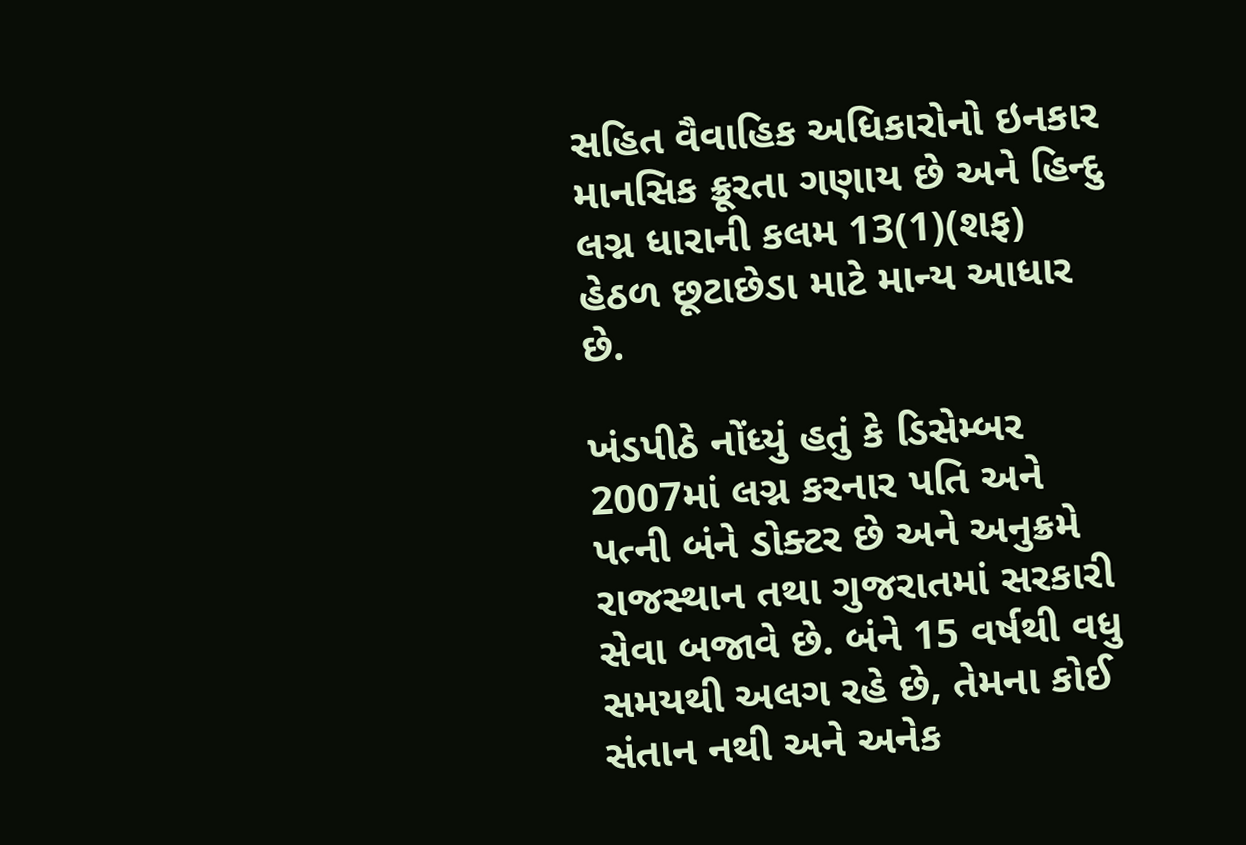સહિત વૈવાહિક અધિકારોનો ઇનકાર માનસિક ક્રૂરતા ગણાય છે અને હિન્દુ લગ્ન ધારાની કલમ 13(1)(શફ) હેઠળ છૂટાછેડા માટે માન્ય આધાર છે.

ખંડપીઠે નોંધ્યું હતું કે ડિસેમ્બર 2007માં લગ્ન કરનાર પતિ અને પત્ની બંને ડોક્ટર છે અને અનુક્રમે રાજસ્થાન તથા ગુજરાતમાં સરકારી સેવા બજાવે છે. બંને 15 વર્ષથી વધુ સમયથી અલગ રહે છે, તેમના કોઈ સંતાન નથી અને અનેક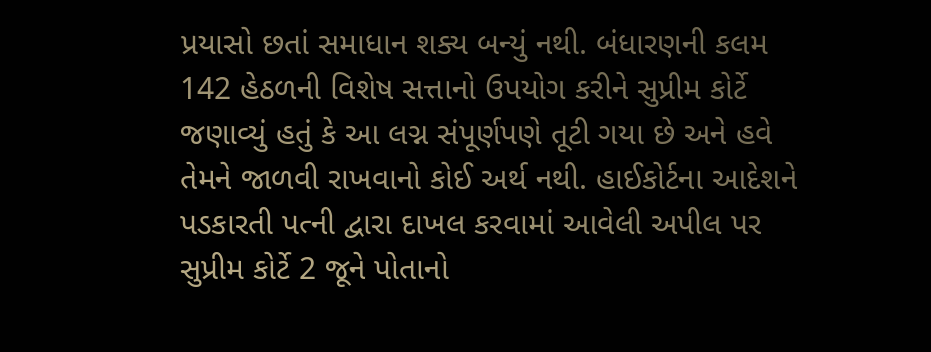પ્રયાસો છતાં સમાધાન શક્ય બન્યું નથી. બંધારણની કલમ 142 હેઠળની વિશેષ સત્તાનો ઉપયોગ કરીને સુપ્રીમ કોર્ટે જણાવ્યું હતું કે આ લગ્ન સંપૂર્ણપણે તૂટી ગયા છે અને હવે તેમને જાળવી રાખવાનો કોઈ અર્થ નથી. હાઈકોર્ટના આદેશને પડકારતી પત્ની દ્વારા દાખલ કરવામાં આવેલી અપીલ પર સુપ્રીમ કોર્ટે 2 જૂને પોતાનો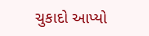ચુકાદો આપ્યો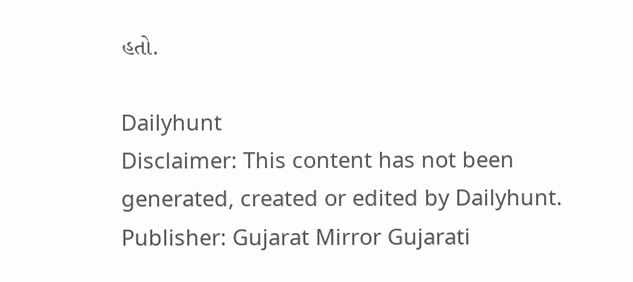હતો.

Dailyhunt
Disclaimer: This content has not been generated, created or edited by Dailyhunt. Publisher: Gujarat Mirror Gujarati